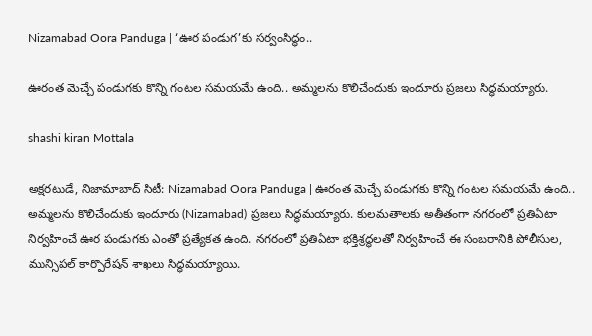Nizamabad Oora Panduga | ‘ఊర పండుగ’కు సర్వంసిద్ధం..

ఊరంత మెచ్చే పండుగకు కొన్ని గంటల సమయమే ఉంది.. అమ్మలను కొలిచేందుకు ఇందూరు ప్రజలు సిద్ధమయ్యారు.

shashi kiran Mottala

అక్షరటుడే, నిజామాబాద్ సిటీ: Nizamabad Oora Panduga | ఊరంత మెచ్చే పండుగకు కొన్ని గంటల సమయమే ఉంది.. అమ్మలను కొలిచేందుకు ఇందూరు (Nizamabad) ప్రజలు సిద్ధమయ్యారు. కులమతాలకు అతీతంగా నగరంలో ప్రతిఏటా నిర్వహించే ఊర పండుగకు ఎంతో ప్రత్యేకత ఉంది. నగరంలో ప్రతిఏటా భక్తిశ్రద్ధలతో నిర్వహించే ఈ సంబరానికి పోలీసుల, మున్సిపల్ కార్పొరేషన్ శాఖలు సిద్ధమయ్యాయి.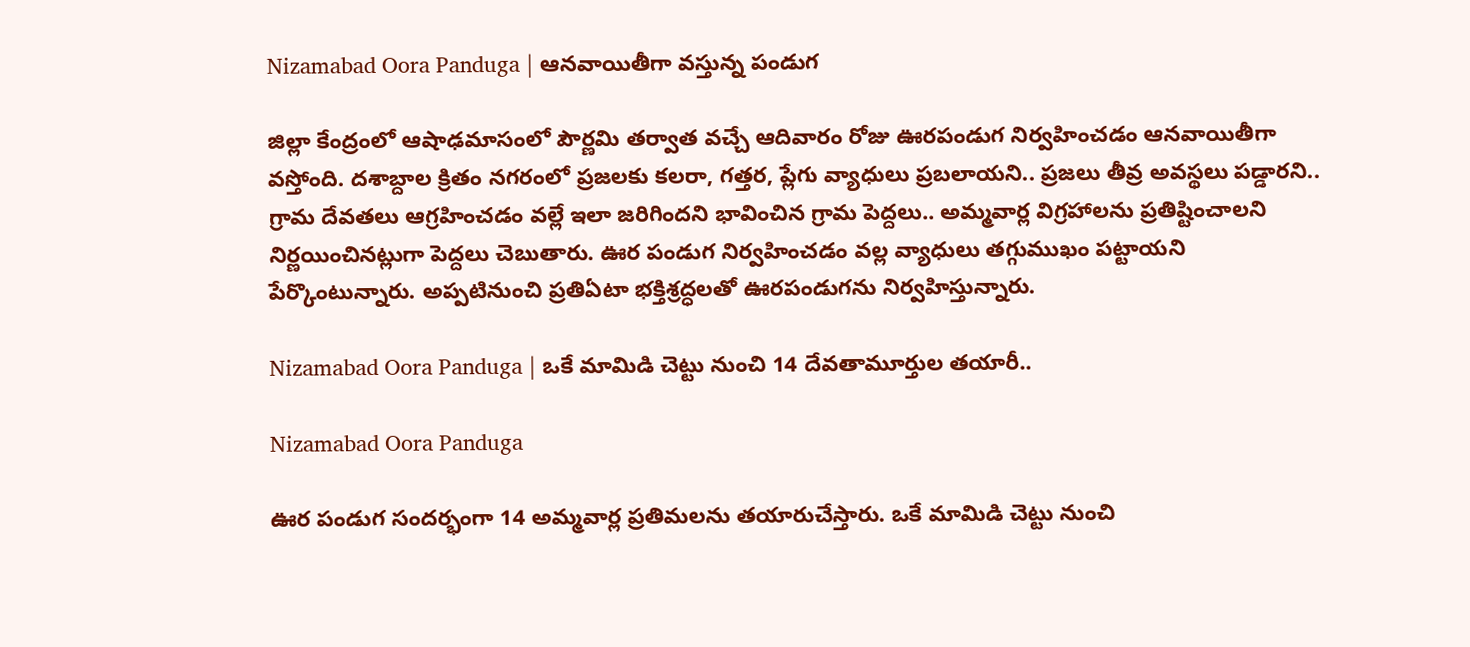Nizamabad Oora Panduga | ఆనవాయితీగా వస్తున్న పండుగ

జిల్లా కేంద్రంలో ఆషాఢమాసంలో పౌర్ణమి తర్వాత వచ్చే ఆదివారం రోజు ఊరపండుగ నిర్వహించడం ఆనవాయితీగా వస్తోంది. దశాబ్దాల క్రితం నగరంలో ప్రజలకు కలరా, గత్తర, ప్లేగు వ్యాధులు ప్రబలాయని.. ప్రజలు తీవ్ర అవస్థలు పడ్డారని.. గ్రామ దేవతలు ఆగ్రహించడం వల్లే ఇలా జరిగిందని భావించిన గ్రామ పెద్దలు.. అమ్మవార్ల విగ్రహాలను ప్రతిష్టించాలని నిర్ణయించినట్లుగా పెద్దలు చెబుతారు. ఊర పండుగ నిర్వహించడం వల్ల వ్యాధులు తగ్గుముఖం పట్టాయని పేర్కొంటున్నారు. అప్పటినుంచి ప్రతిఏటా భక్తిశ్రద్ధలతో ఊరపండుగను నిర్వహిస్తున్నారు.

Nizamabad Oora Panduga | ఒకే మామిడి చెట్టు నుంచి 14 దేవతామూర్తుల తయారీ..

Nizamabad Oora Panduga

ఊర పండుగ సందర్భంగా 14 అమ్మవార్ల ప్రతిమలను తయారుచేస్తారు. ఒకే మామిడి చెట్టు నుంచి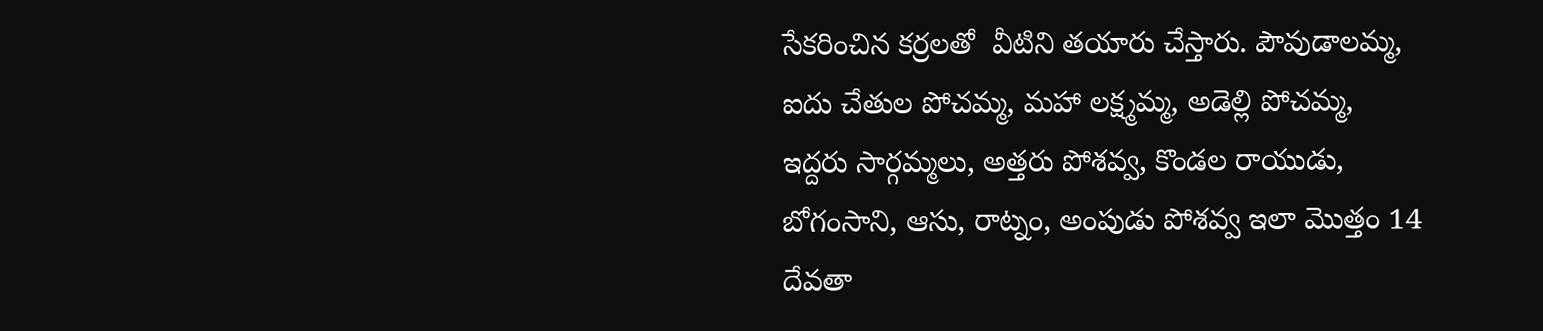సేకరించిన కర్రలతో  వీటిని తయారు చేస్తారు. పౌవుడాలమ్మ, ఐదు చేతుల పోచమ్మ, మహా లక్ష్మమ్మ, అడెల్లి పోచమ్మ, ఇద్దరు సార్గమ్మలు, అత్తరు పోశవ్వ, కొండల రాయుడు, బోగంసాని, ఆసు, రాట్నం, అంపుడు పోశవ్వ ఇలా మొత్తం 14 దేవతా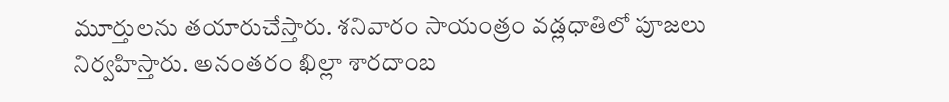మూర్తులను తయారుచేస్తారు. శనివారం సాయంత్రం వడ్లధాతిలో పూజలు నిర్వహిస్తారు. అనంతరం ఖిల్లా శారదాంబ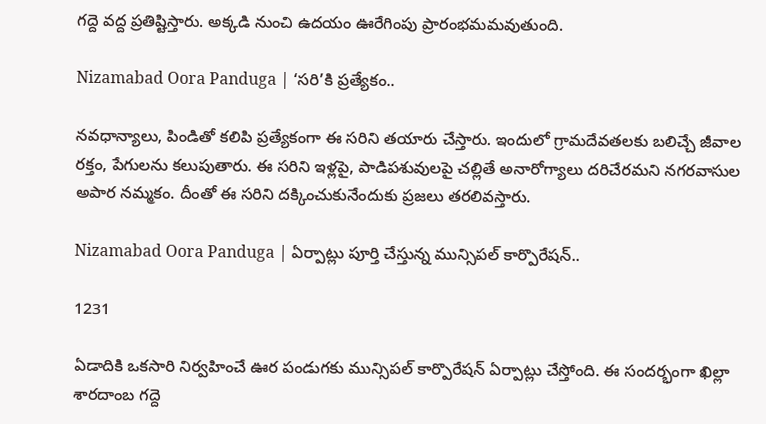గద్దె వద్ద ప్రతిష్టిస్తారు. అక్కడి నుంచి ఉదయం ఊరేగింపు ప్రారంభమమవుతుంది.

Nizamabad Oora Panduga | ‘సరి’కి ప్రత్యేకం..

నవధాన్యాలు, పిండితో కలిపి ప్రత్యేకంగా ఈ సరిని తయారు చేస్తారు. ఇందులో గ్రామదేవతలకు బలిచ్చే జీవాల రక్తం, పేగులను కలుపుతారు. ఈ సరిని ఇళ్లపై, పాడిపశువులపై చల్లితే అనారోగ్యాలు దరిచేరమని నగరవాసుల అపార నమ్మకం. దీంతో ఈ సరిని దక్కించుకునేందుకు ప్రజలు తరలివస్తారు.

Nizamabad Oora Panduga | ఏర్పాట్లు పూర్తి చేస్తున్న మున్సిపల్ కార్పొరేషన్..

1231

ఏడాదికి ఒకసారి నిర్వహించే ఊర పండుగకు మున్సిపల్ కార్పొరేషన్ ఏర్పాట్లు చేస్తోంది. ఈ సందర్భంగా ఖిల్లా శారదాంబ గద్దె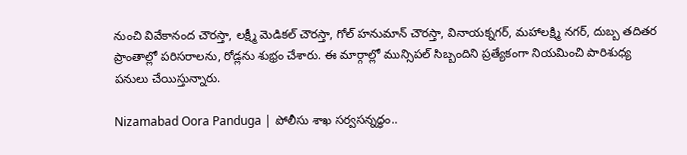నుంచి వివేకానంద చౌరస్తా, లక్ష్మీ మెడికల్ చౌరస్తా, గోల్ హనుమాన్ చౌరస్తా, వినాయక్నగర్, మహాలక్ష్మి నగర్, దుబ్బ తదితర ప్రాంతాల్లో పరిసరాలను, రోడ్లను శుభ్రం చేశారు. ఈ మార్గాల్లో మున్సిపల్ సిబ్బందిని ప్రత్యేకంగా నియమించి పారిశుధ్య పనులు చేయిస్తున్నారు.

Nizamabad Oora Panduga | పోలీసు శాఖ సర్వసన్నద్ధం..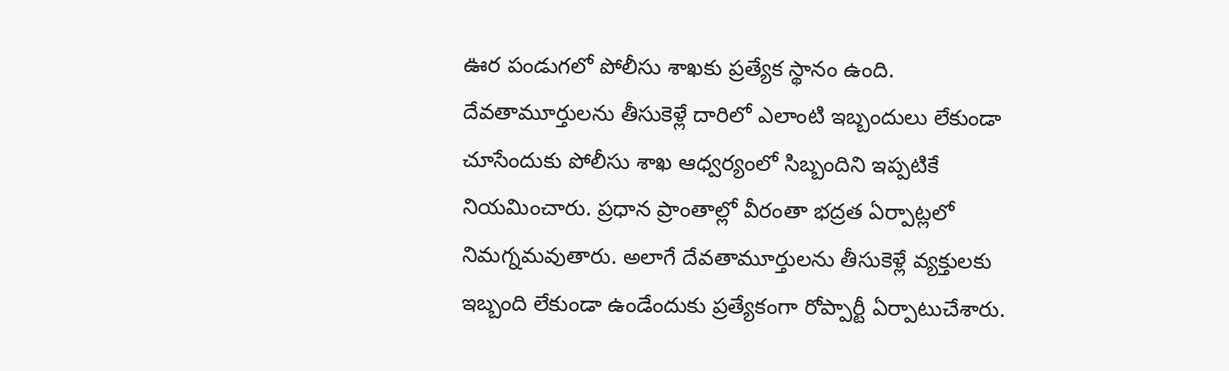ఊర పండుగలో పోలీసు శాఖకు ప్రత్యేక స్థానం ఉంది. దేవతామూర్తులను తీసుకెళ్లే దారిలో ఎలాంటి ఇబ్బందులు లేకుండా చూసేందుకు పోలీసు శాఖ ఆధ్వర్యంలో సిబ్బందిని ఇప్పటికే నియమించారు. ప్రధాన ప్రాంతాల్లో వీరంతా భద్రత ఏర్పాట్లలో నిమగ్నమవుతారు. అలాగే దేవతామూర్తులను తీసుకెళ్లే వ్యక్తులకు ఇబ్బంది లేకుండా ఉండేందుకు ప్రత్యేకంగా రోప్పార్టీ ఏర్పాటుచేశారు.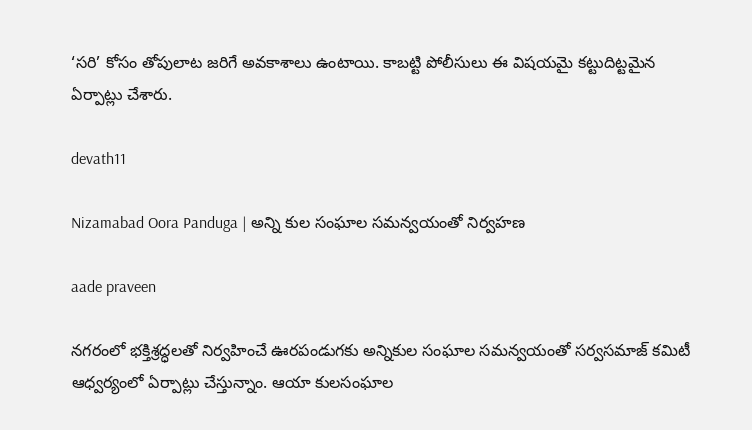‘సరి’ కోసం తోపులాట జరిగే అవకాశాలు ఉంటాయి. కాబట్టి పోలీసులు ఈ విషయమై కట్టుదిట్టమైన ఏర్పాట్లు చేశారు.

devath11

Nizamabad Oora Panduga | అన్ని కుల సంఘాల సమన్వయంతో నిర్వహణ

aade praveen

నగరంలో భక్తిశ్రద్ధలతో నిర్వహించే ఊరపండుగకు అన్నికుల సంఘాల సమన్వయంతో సర్వసమాజ్ కమిటీ ఆధ్వర్యంలో ఏర్పాట్లు చేస్తున్నాం. ఆయా కులసంఘాల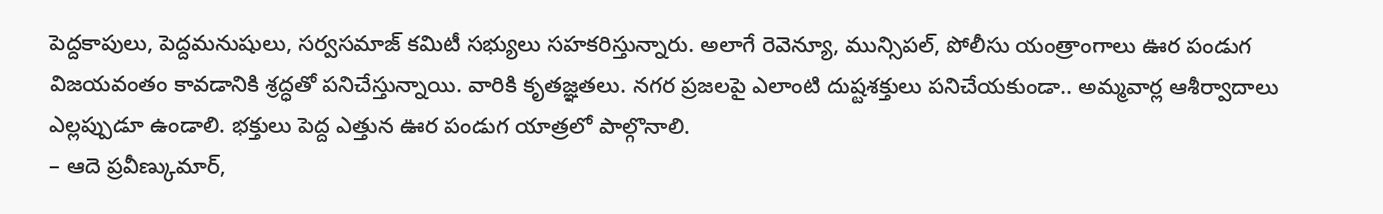పెద్దకాపులు, పెద్దమనుషులు, సర్వసమాజ్ కమిటీ సభ్యులు సహకరిస్తున్నారు. అలాగే రెవెన్యూ, మున్సిపల్, పోలీసు యంత్రాంగాలు ఊర పండుగ విజయవంతం కావడానికి శ్రద్ధతో పనిచేస్తున్నాయి. వారికి కృతజ్ఞతలు. నగర ప్రజలపై ఎలాంటి దుష్టశక్తులు పనిచేయకుండా.. అమ్మవార్ల ఆశీర్వాదాలు ఎల్లప్పుడూ ఉండాలి. భక్తులు పెద్ద ఎత్తున ఊర పండుగ యాత్రలో పాల్గొనాలి.
– ఆదె ప్రవీణ్కుమార్,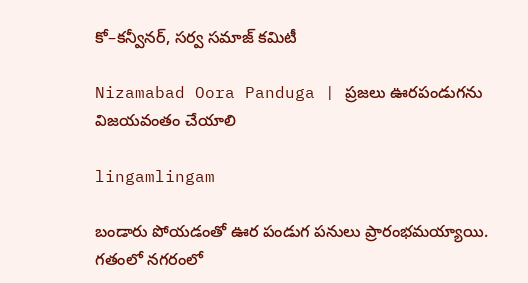కో–కన్వీనర్, సర్వ సమాజ్ కమిటీ

Nizamabad Oora Panduga | ప్రజలు ఊరపండుగను విజయవంతం చేయాలి

lingamlingam

బండారు పోయడంతో ఊర పండుగ పనులు ప్రారంభమయ్యాయి. గతంలో నగరంలో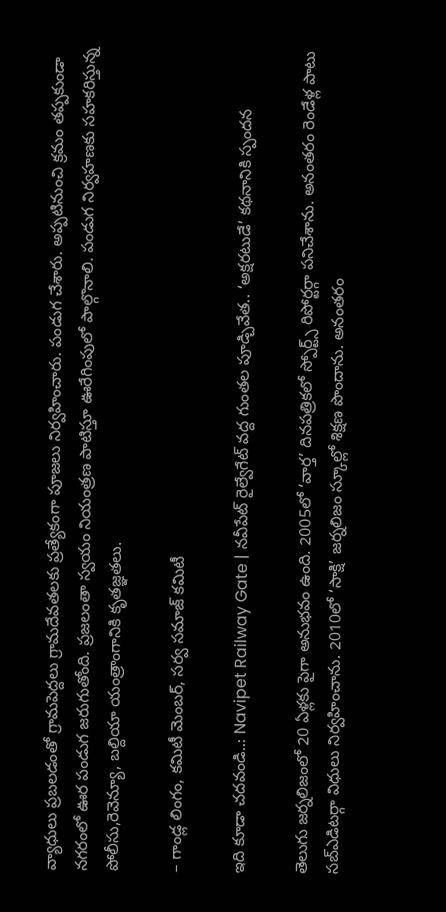వ్యాధులు ప్రబలడంతో గ్రామపెద్దలు గ్రామదేవతలకు ప్రత్యేకంగా పూజలు నిర్వహించారు. పండుగ చేశారు. అప్పటినుంచి క్రమం తప్పకుండా నగరంలో ఊర పండుగ జరుగుతోంది. ప్రజలంతా స్వయం నియంత్రణ పాటిస్తూ ఊరేగింపులో పాల్గొనాలి. పండుగ నిర్వహణకు సహకరిస్తున్న పోలీసు,రెవెన్యూ, బల్దియా యంత్రాంగానికి కృతజ్ఞతలు.

– గాండ్ల లింగం, కమిటీ మెంబర్, సర్వ సమాజ్ కమిటీ

ఇది కూడా చదవండి..: Navipet Railway Gate | నవీపేట్ రైల్వేగేట్ వద్ద గుంతల పూడ్చివేత.. ‘అక్షరటుడే’ కథనానికి స్పందన

తెలుగు జర్నలిజంలో 20 ఏళ్లకు పైగా అనుభవం ఉంది. 2005లో ‘వార్త’ దినపత్రికలో స్పోర్ట్స్ రిపోర్టర్గా పనిచేశాను. అనంతరం రెండేళ్ల పాటు సబ్ఎడిటర్గా విధులు నిర్వహించాను. 2010లో ‘సాక్షి’ జర్నలిజం స్కూల్లో శిక్షణ పొందాను. అనంతరం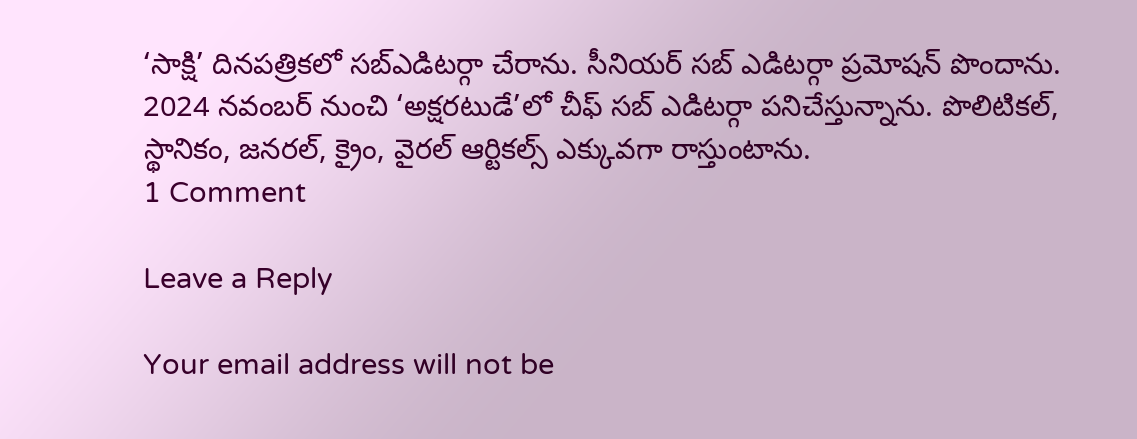‘సాక్షి’ దినపత్రికలో సబ్ఎడిటర్గా చేరాను. సీనియర్ సబ్ ఎడిటర్గా ప్రమోషన్ పొందాను. 2024 నవంబర్ నుంచి ‘అక్షరటుడే’లో చీఫ్ సబ్ ఎడిటర్గా పనిచేస్తున్నాను. పొలిటికల్, స్థానికం, జనరల్, క్రైం, వైరల్ ఆర్టికల్స్ ఎక్కువగా రాస్తుంటాను.
1 Comment

Leave a Reply

Your email address will not be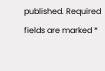published. Required fields are marked *